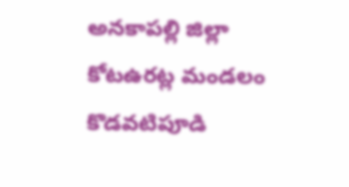అనకాపల్లి జిల్లా కోటఉరట్ల మండలం కొడవటిపూడి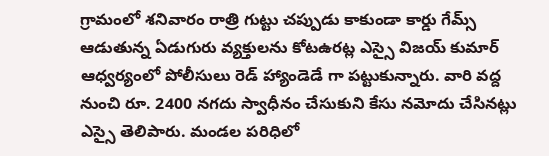గ్రామంలో శనివారం రాత్రి గుట్టు చప్పుడు కాకుండా కార్డు గేమ్స్ ఆడుతున్న ఏడుగురు వ్యక్తులను కోటఉరట్ల ఎస్సై విజయ్ కుమార్ ఆధ్వర్యంలో పోలీసులు రెడ్ హ్యాండెడే గా పట్టుకున్నారు. వారి వద్ద నుంచి రూ. 2400 నగదు స్వాధీనం చేసుకుని కేసు నమోదు చేసినట్లు ఎస్సై తెలిపారు. మండల పరిధిలో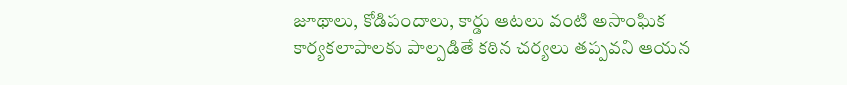జూథాలు, కోడిపందాలు, కార్డు ఆటలు వంటి అసాంఘిక కార్యకలాపాలకు పాల్పడితే కఠిన చర్యలు తప్పవని ఆయన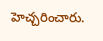హెచ్చరించారు.